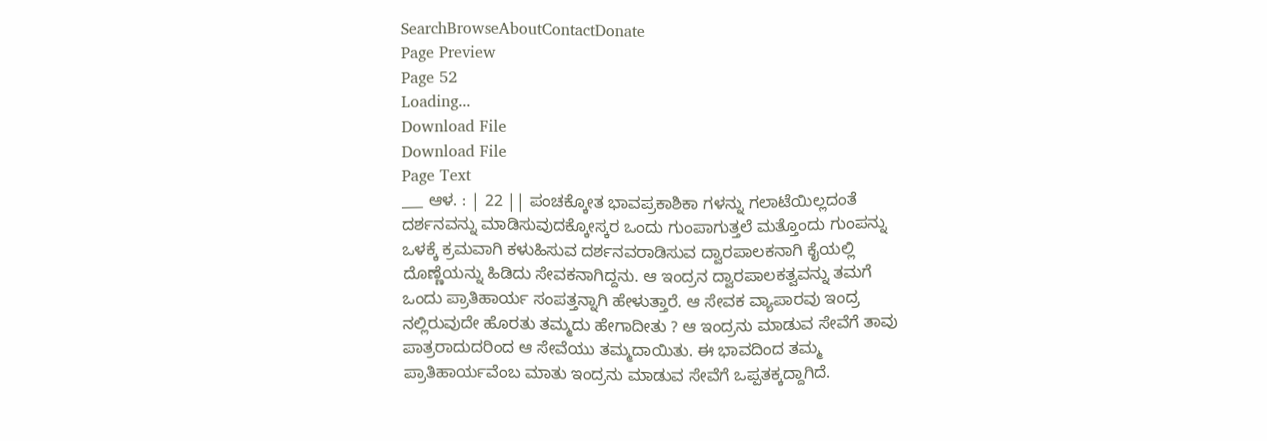SearchBrowseAboutContactDonate
Page Preview
Page 52
Loading...
Download File
Download File
Page Text
___ ಆಳ. : | 22 || ಪಂಚಕ್ಕೋತ ಭಾವಪ್ರಕಾಶಿಕಾ ಗಳನ್ನು ಗಲಾಟೆಯಿಲ್ಲದಂತೆ ದರ್ಶನವನ್ನು ಮಾಡಿಸುವುದಕ್ಕೋಸ್ಕರ ಒಂದು ಗುಂಪಾಗುತ್ತಲೆ ಮತ್ತೊಂದು ಗುಂಪನ್ನು ಒಳಕ್ಕೆ ಕ್ರಮವಾಗಿ ಕಳುಹಿಸುವ ದರ್ಶನವರಾಡಿಸುವ ದ್ವಾರಪಾಲಕನಾಗಿ ಕೈಯಲ್ಲಿ ದೊಣ್ಣೆಯನ್ನು ಹಿಡಿದು ಸೇವಕನಾಗಿದ್ದನು. ಆ ಇಂದ್ರನ ದ್ವಾರಪಾಲಕತ್ವವನ್ನು ತಮಗೆ ಒಂದು ಪ್ರಾತಿಹಾರ್ಯ ಸಂಪತ್ತನ್ನಾಗಿ ಹೇಳುತ್ತಾರೆ. ಆ ಸೇವಕ ವ್ಯಾಪಾರವು ಇಂದ್ರ ನಲ್ಲಿರುವುದೇ ಹೊರತು ತಮ್ಮದು ಹೇಗಾದೀತು ? ಆ ಇಂದ್ರನು ಮಾಡುವ ಸೇವೆಗೆ ತಾವು ಪಾತ್ರರಾದುದರಿಂದ ಆ ಸೇವೆಯು ತಮ್ಮದಾಯಿತು. ಈ ಭಾವದಿಂದ ತಮ್ಮ ಪ್ರಾತಿಹಾರ್ಯವೆಂಬ ಮಾತು ಇಂದ್ರನು ಮಾಡುವ ಸೇವೆಗೆ ಒಪ್ಪತಕ್ಕದ್ದಾಗಿದೆ.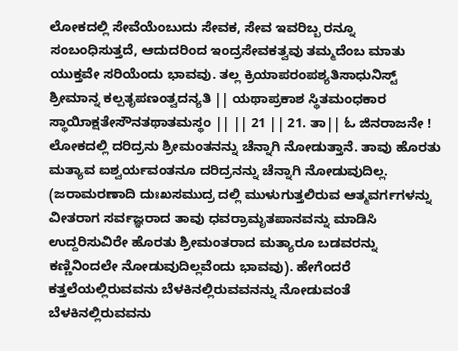ಲೋಕದಲ್ಲಿ ಸೇವೆಯೆಂಬುದು ಸೇವಕ, ಸೇವ ಇವರಿಬ್ಬ ರನ್ನೂ ಸಂಬಂಧಿಸುತ್ತದೆ, ಆದುದರಿಂದ ಇಂದ್ರಸೇವಕತ್ವವು ತಮ್ಮದೆಂಬ ಮಾತು ಯುಕ್ತವೇ ಸರಿಯೆಂದು ಭಾವವು. ತಲ್ಲ ಕ್ರಿಯಾಪರಂಪಶ್ಯತಿಸಾಧುನಿಸ್ಟ್ ಶ್ರೀಮಾನ್ನ ಕಲ್ಪತೃಪಣಂತ್ವದನ್ಯತಿ || ಯಥಾಪ್ರಕಾಶ ಸ್ಥಿತಮಂಧಕಾರ ಸ್ಥಾಯಿಾಕ್ಷತೇಸೌನತಥಾತಮಸ್ಥಂ || || 21 || 21. ತಾ|| ಓ ಜಿನರಾಜನೇ ! ಲೋಕದಲ್ಲಿ ದರಿದ್ರನು ಶ್ರೀಮಂತನನ್ನು ಚೆನ್ನಾಗಿ ನೋಡುತ್ತಾನೆ. ತಾವು ಹೊರತು ಮತ್ಯಾವ ಐಶ್ವರ್ಯವಂತನೂ ದರಿದ್ರನನ್ನು ಚೆನ್ನಾಗಿ ನೋಡುವುದಿಲ್ಲ. (ಜರಾಮರಣಾದಿ ದುಃಖಸಮುದ್ರ ದಲ್ಲಿ ಮುಳುಗುತ್ತಲಿರುವ ಆತ್ಮವರ್ಗಗಳನ್ನು ವೀತರಾಗ ಸರ್ವಜ್ಞರಾದ ತಾವು ಧವರ್ರಾಮೃತಪಾನವನ್ನು ಮಾಡಿಸಿ ಉದ್ದರಿಸುವಿರೇ ಹೊರತು ಶ್ರೀಮಂತರಾದ ಮತ್ಯಾರೂ ಬಡವರನ್ನು ಕಣ್ಣಿನಿಂದಲೇ ನೋಡುವುದಿಲ್ಲವೆಂದು ಭಾವವು). ಹೇಗೆಂದರೆ ಕತ್ತಲೆಯಲ್ಲಿರುವವನು ಬೆಳಕಿನಲ್ಲಿರುವವನನ್ನು ನೋಡುವಂತೆ ಬೆಳಕಿನಲ್ಲಿರುವವನು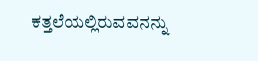ಕತ್ತಲೆಯಲ್ಲಿರುವವನನ್ನು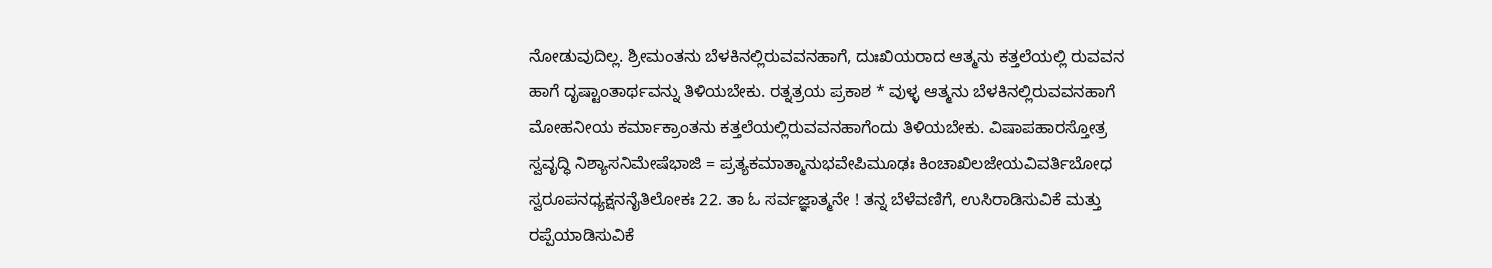ನೋಡುವುದಿಲ್ಲ. ಶ್ರೀಮಂತನು ಬೆಳಕಿನಲ್ಲಿರುವವನಹಾಗೆ, ದುಃಖಿಯರಾದ ಆತ್ಮನು ಕತ್ತಲೆಯಲ್ಲಿ ರುವವನ ಹಾಗೆ ದೃಷ್ಟಾಂತಾರ್ಥವನ್ನು ತಿಳಿಯಬೇಕು. ರತ್ನತ್ರಯ ಪ್ರಕಾಶ * ವುಳ್ಳ ಆತ್ಮನು ಬೆಳಕಿನಲ್ಲಿರುವವನಹಾಗೆ ಮೋಹನೀಯ ಕರ್ಮಾಕ್ರಾಂತನು ಕತ್ತಲೆಯಲ್ಲಿರುವವನಹಾಗೆಂದು ತಿಳಿಯಬೇಕು. ವಿಷಾಪಹಾರಸ್ತೋತ್ರ ಸ್ವವೃದ್ಧಿ ನಿಶ್ಯಾಸನಿಮೇಷೆಭಾಜಿ = ಪ್ರತ್ಯಕಮಾತ್ಮಾನುಭವೇಪಿಮೂಢಃ ಕಿಂಚಾಖಿಲಜೇಯವಿವರ್ತಿಬೋಧ ಸ್ವರೂಪನಧ್ಯಕ್ಷನನೈತಿಲೋಕಃ 22. ತಾ ಓ ಸರ್ವಜ್ಞಾತ್ಮನೇ ! ತನ್ನ ಬೆಳೆವಣಿಗೆ, ಉಸಿರಾಡಿಸುವಿಕೆ ಮತ್ತು ರಪ್ಪೆಯಾಡಿಸುವಿಕೆ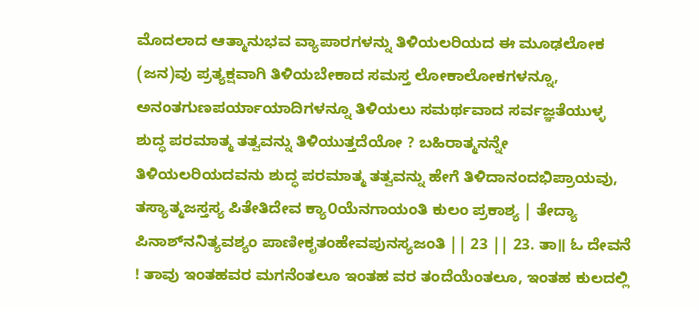ಮೊದಲಾದ ಆತ್ಮಾನುಭವ ವ್ಯಾಪಾರಗಳನ್ನು ತಿಳಿಯಲರಿಯದ ಈ ಮೂಢಲೋಕ (ಜನ)ವು ಪ್ರತ್ಯಕ್ಷವಾಗಿ ತಿಳಿಯಬೇಕಾದ ಸಮಸ್ತ ಲೋಕಾಲೋಕಗಳನ್ನೂ, ಅನಂತಗುಣಪರ್ಯಾಯಾದಿಗಳನ್ನೂ ತಿಳಿಯಲು ಸಮರ್ಥವಾದ ಸರ್ವಜ್ಞತೆಯುಳ್ಳ ಶುದ್ಧ ಪರಮಾತ್ಮ ತತ್ವವನ್ನು ತಿಳಿಯುತ್ತದೆಯೋ ? ಬಹಿರಾತ್ಮನನ್ನೇ ತಿಳಿಯಲರಿಯದವನು ಶುದ್ಧ ಪರಮಾತ್ಮ ತತ್ವವನ್ನು ಹೇಗೆ ತಿಳಿದಾನಂದಭಿಪ್ರಾಯವು, ತಸ್ಯಾತ್ಮಜಸ್ತಸ್ಯ ಪಿತೇತಿದೇವ ಕ್ಯಾ೦ಯೆನಗಾಯಂತಿ ಕುಲಂ ಪ್ರಕಾಶ್ಯ | ತೇದ್ಯಾ ಪಿನಾಶ್‌ನನಿತ್ಯವಶ್ಯಂ ಪಾಣೀಕೃತಂಹೇವಪುನಸ್ಯಜಂತಿ || 23 || 23. ತಾ॥ ಓ ದೇವನೆ ! ತಾವು ಇಂತಹವರ ಮಗನೆಂತಲೂ ಇಂತಹ ವರ ತಂದೆಯೆಂತಲೂ, ಇಂತಹ ಕುಲದಲ್ಲಿ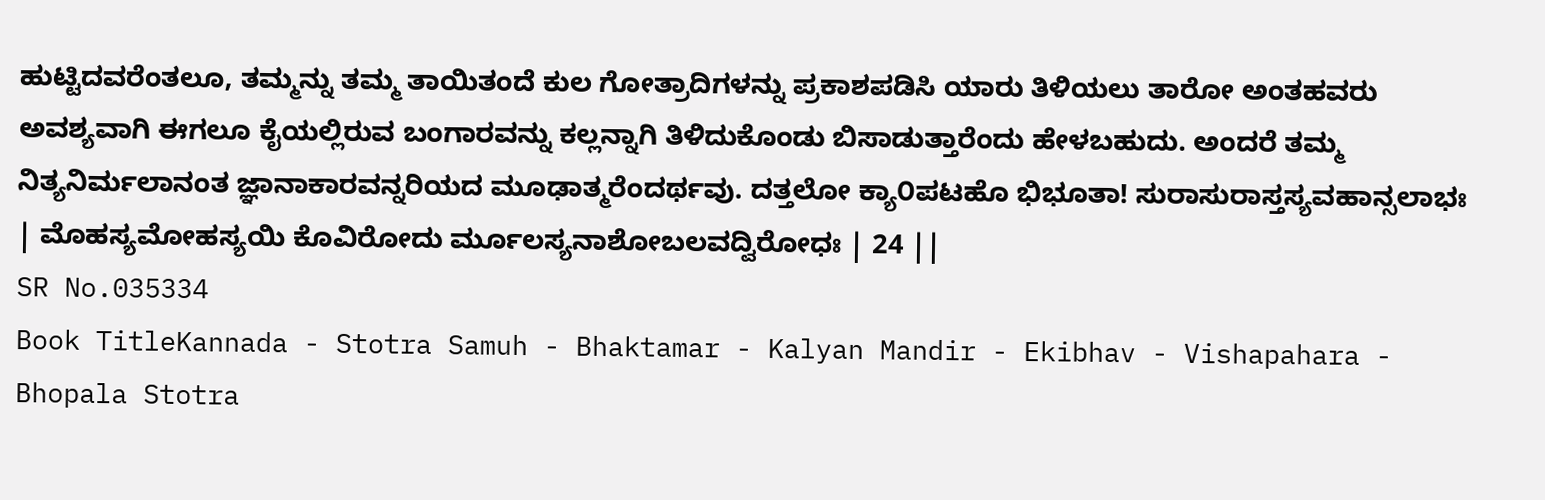ಹುಟ್ಟಿದವರೆಂತಲೂ, ತಮ್ಮನ್ನು ತಮ್ಮ ತಾಯಿತಂದೆ ಕುಲ ಗೋತ್ರಾದಿಗಳನ್ನು ಪ್ರಕಾಶಪಡಿಸಿ ಯಾರು ತಿಳಿಯಲು ತಾರೋ ಅಂತಹವರು ಅವಶ್ಯವಾಗಿ ಈಗಲೂ ಕೈಯಲ್ಲಿರುವ ಬಂಗಾರವನ್ನು ಕಲ್ಲನ್ನಾಗಿ ತಿಳಿದುಕೊಂಡು ಬಿಸಾಡುತ್ತಾರೆಂದು ಹೇಳಬಹುದು. ಅಂದರೆ ತಮ್ಮ ನಿತ್ಯನಿರ್ಮಲಾನಂತ ಜ್ಞಾನಾಕಾರವನ್ನರಿಯದ ಮೂಢಾತ್ಮರೆಂದರ್ಥವು. ದತ್ತಲೋ ಕ್ಯಾ೦ಪಟಹೊ ಭಿಭೂತಾ! ಸುರಾಸುರಾಸ್ತಸ್ಯವಹಾನ್ಸಲಾಭಃ | ಮೊಹಸ್ಯಮೋಹಸ್ಯಯಿ ಕೊವಿರೋದು ರ್ಮೂಲಸ್ಯನಾಶೋಬಲವದ್ವಿರೋಧಃ | 24 ||
SR No.035334
Book TitleKannada - Stotra Samuh - Bhaktamar - Kalyan Mandir - Ekibhav - Vishapahara - Bhopala Stotra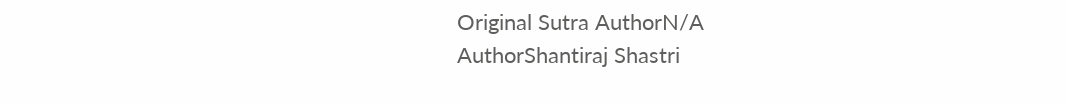Original Sutra AuthorN/A
AuthorShantiraj Shastri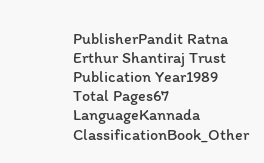PublisherPandit Ratna Erthur Shantiraj Trust
Publication Year1989
Total Pages67
LanguageKannada
ClassificationBook_Other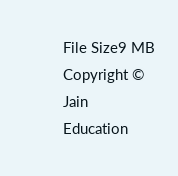File Size9 MB
Copyright © Jain Education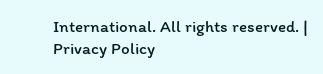International. All rights reserved. | Privacy Policy